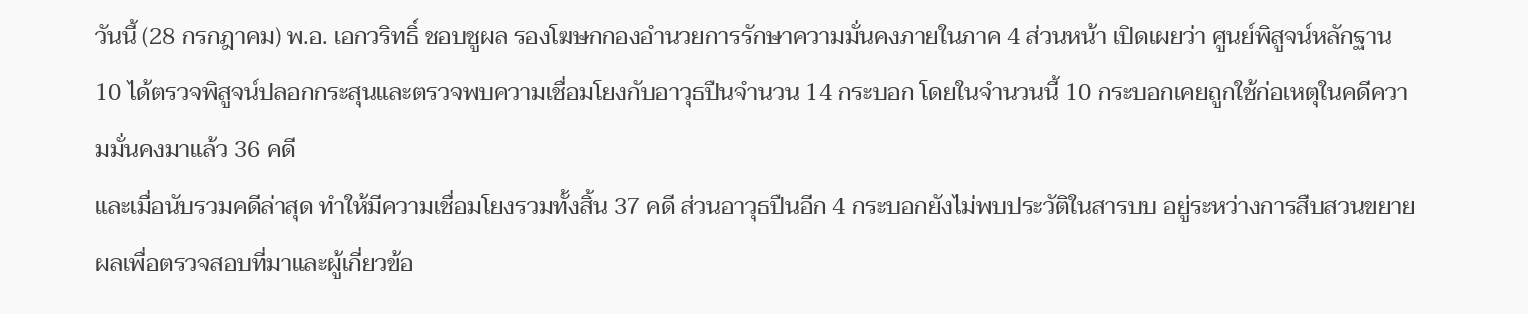วันนี้ (28 กรกฎาคม) พ.อ. เอกวริทธิ์ ชอบชูผล รองโฆษกกองอำนวยการรักษาความมั่นคงภายในภาค 4 ส่วนหน้า เปิดเผยว่า ศูนย์พิสูจน์หลักฐาน 10 ได้ตรวจพิสูจน์ปลอกกระสุนและตรวจพบความเชื่อมโยงกับอาวุธปืนจำนวน 14 กระบอก โดยในจำนวนนี้ 10 กระบอกเคยถูกใช้ก่อเหตุในคดีความมั่นคงมาแล้ว 36 คดี
และเมื่อนับรวมคดีล่าสุด ทำให้มีความเชื่อมโยงรวมทั้งสิ้น 37 คดี ส่วนอาวุธปืนอีก 4 กระบอกยังไม่พบประวัติในสารบบ อยู่ระหว่างการสืบสวนขยายผลเพื่อตรวจสอบที่มาและผู้เกี่ยวข้อ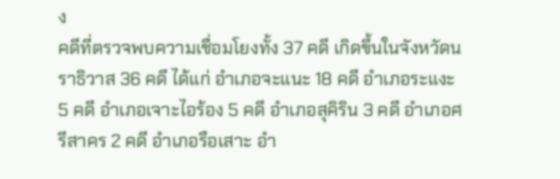ง
คดีที่ตรวจพบความเชื่อมโยงทั้ง 37 คดี เกิดขึ้นในจังหวัดนราธิวาส 36 คดี ได้แก่ อำเภอจะแนะ 18 คดี อำเภอระแงะ 5 คดี อำเภอเจาะไอร้อง 5 คดี อำเภอสุคิริน 3 คดี อำเภอศรีสาคร 2 คดี อำเภอรือเสาะ อำ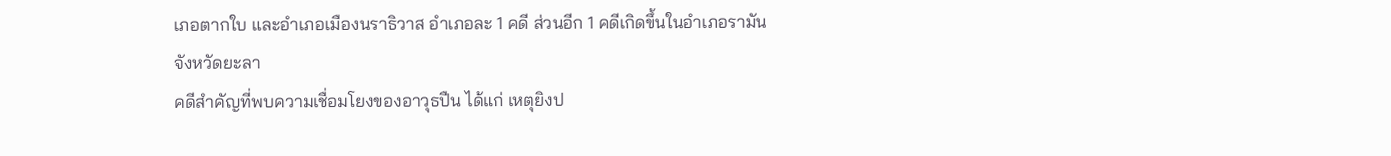เภอตากใบ และอำเภอเมืองนราธิวาส อำเภอละ 1 คดี ส่วนอีก 1 คดีเกิดขึ้นในอำเภอรามัน จังหวัดยะลา
คดีสำคัญที่พบความเชื่อมโยงของอาวุธปืน ได้แก่ เหตุยิงป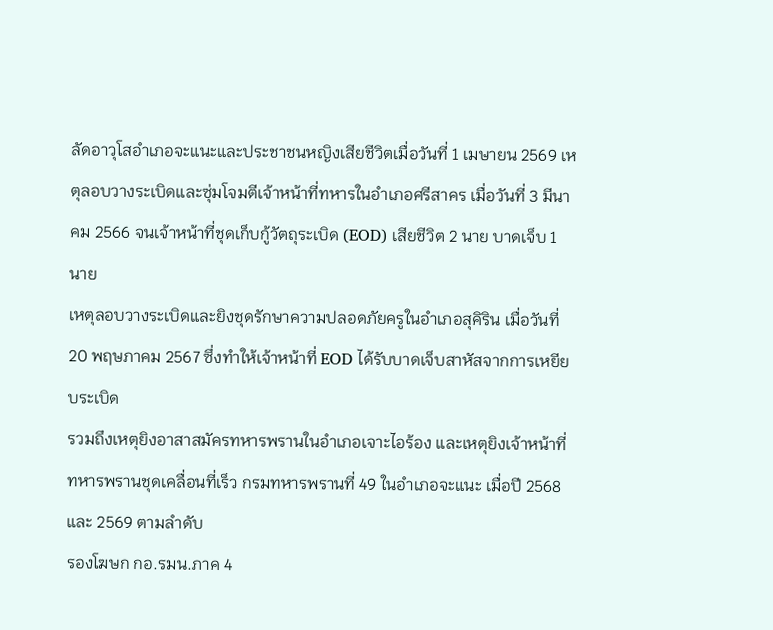ลัดอาวุโสอำเภอจะแนะและประชาชนหญิงเสียชีวิตเมื่อวันที่ 1 เมษายน 2569 เหตุลอบวางระเบิดและซุ่มโจมตีเจ้าหน้าที่ทหารในอำเภอศรีสาคร เมื่อวันที่ 3 มีนาคม 2566 จนเจ้าหน้าที่ชุดเก็บกู้วัตถุระเบิด (EOD) เสียชีวิต 2 นาย บาดเจ็บ 1 นาย
เหตุลอบวางระเบิดและยิงชุดรักษาความปลอดภัยครูในอำเภอสุคิริน เมื่อวันที่ 20 พฤษภาคม 2567 ซึ่งทำให้เจ้าหน้าที่ EOD ได้รับบาดเจ็บสาหัสจากการเหยียบระเบิด
รวมถึงเหตุยิงอาสาสมัครทหารพรานในอำเภอเจาะไอร้อง และเหตุยิงเจ้าหน้าที่ทหารพรานชุดเคลื่อนที่เร็ว กรมทหารพรานที่ 49 ในอำเภอจะแนะ เมื่อปี 2568 และ 2569 ตามลำดับ
รองโฆษก กอ.รมน.ภาค 4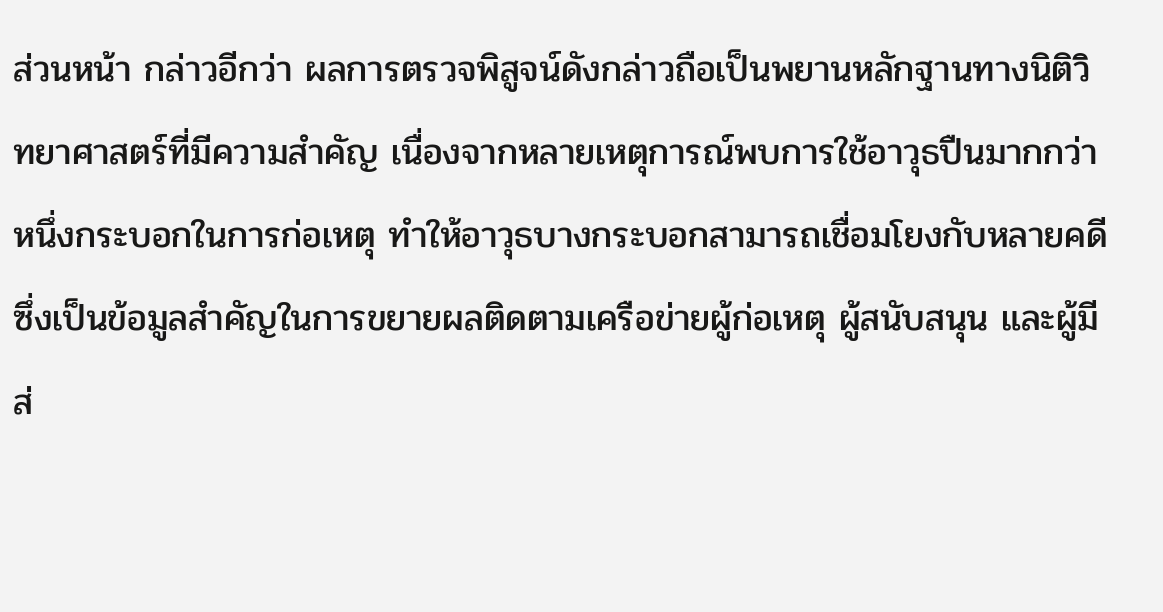ส่วนหน้า กล่าวอีกว่า ผลการตรวจพิสูจน์ดังกล่าวถือเป็นพยานหลักฐานทางนิติวิทยาศาสตร์ที่มีความสำคัญ เนื่องจากหลายเหตุการณ์พบการใช้อาวุธปืนมากกว่าหนึ่งกระบอกในการก่อเหตุ ทำให้อาวุธบางกระบอกสามารถเชื่อมโยงกับหลายคดี ซึ่งเป็นข้อมูลสำคัญในการขยายผลติดตามเครือข่ายผู้ก่อเหตุ ผู้สนับสนุน และผู้มีส่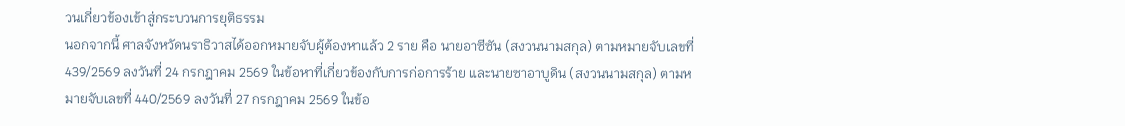วนเกี่ยวข้องเข้าสู่กระบวนการยุติธรรม
นอกจากนี้ ศาลจังหวัดนราธิวาสได้ออกหมายจับผู้ต้องหาแล้ว 2 ราย คือ นายอาซีซัน (สงวนนามสกุล) ตามหมายจับเลขที่ 439/2569 ลงวันที่ 24 กรกฎาคม 2569 ในข้อหาที่เกี่ยวข้องกับการก่อการร้าย และนายซาอาบูดิน (สงวนนามสกุล) ตามหมายจับเลขที่ 440/2569 ลงวันที่ 27 กรกฎาคม 2569 ในข้อ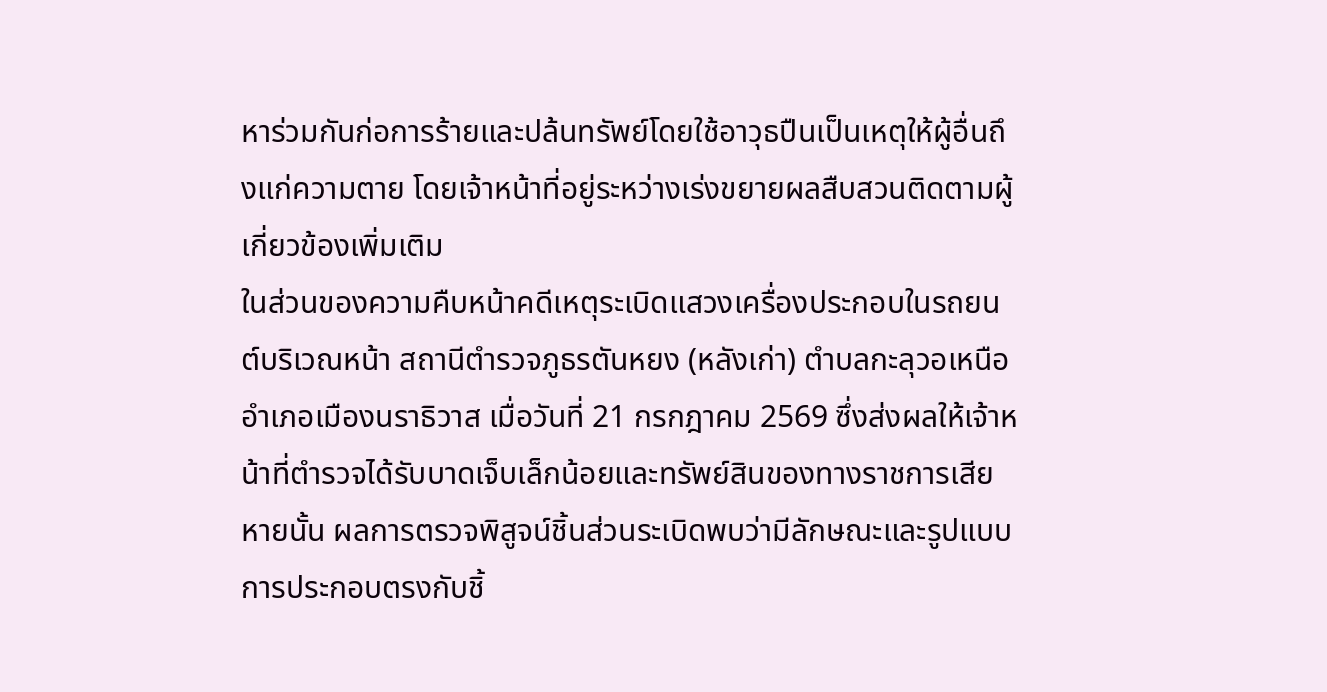หาร่วมกันก่อการร้ายและปล้นทรัพย์โดยใช้อาวุธปืนเป็นเหตุให้ผู้อื่นถึงแก่ความตาย โดยเจ้าหน้าที่อยู่ระหว่างเร่งขยายผลสืบสวนติดตามผู้เกี่ยวข้องเพิ่มเติม
ในส่วนของความคืบหน้าคดีเหตุระเบิดแสวงเครื่องประกอบในรถยนต์บริเวณหน้า สถานีตำรวจภูธรตันหยง (หลังเก่า) ตำบลกะลุวอเหนือ อำเภอเมืองนราธิวาส เมื่อวันที่ 21 กรกฎาคม 2569 ซึ่งส่งผลให้เจ้าหน้าที่ตำรวจได้รับบาดเจ็บเล็กน้อยและทรัพย์สินของทางราชการเสียหายนั้น ผลการตรวจพิสูจน์ชิ้นส่วนระเบิดพบว่ามีลักษณะและรูปแบบการประกอบตรงกับชิ้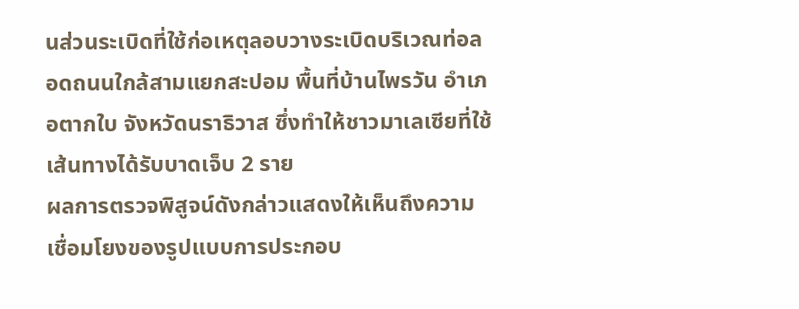นส่วนระเบิดที่ใช้ก่อเหตุลอบวางระเบิดบริเวณท่อลอดถนนใกล้สามแยกสะปอม พื้นที่บ้านไพรวัน อำเภอตากใบ จังหวัดนราธิวาส ซึ่งทำให้ชาวมาเลเซียที่ใช้เส้นทางได้รับบาดเจ็บ 2 ราย
ผลการตรวจพิสูจน์ดังกล่าวแสดงให้เห็นถึงความเชื่อมโยงของรูปแบบการประกอบ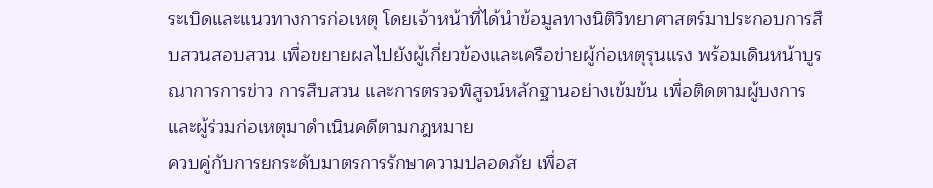ระเบิดและแนวทางการก่อเหตุ โดยเจ้าหน้าที่ได้นำข้อมูลทางนิติวิทยาศาสตร์มาประกอบการสืบสวนสอบสวน เพื่อขยายผลไปยังผู้เกี่ยวข้องและเครือข่ายผู้ก่อเหตุรุนแรง พร้อมเดินหน้าบูรณาการการข่าว การสืบสวน และการตรวจพิสูจน์หลักฐานอย่างเข้มข้น เพื่อติดตามผู้บงการและผู้ร่วมก่อเหตุมาดำเนินคดีตามกฎหมาย
ควบคู่กับการยกระดับมาตรการรักษาความปลอดภัย เพื่อส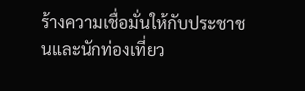ร้างความเชื่อมั่นให้กับประชาชนและนักท่องเที่ยว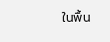ในพื้น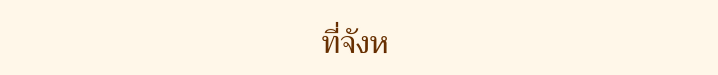ที่จังห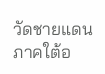วัดชายแดนภาคใต้อ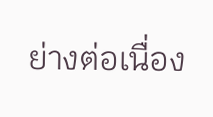ย่างต่อเนื่อง